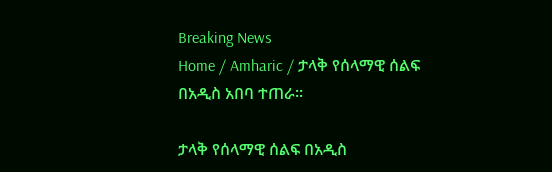Breaking News
Home / Amharic / ታላቅ የሰላማዊ ሰልፍ በአዲስ አበባ ተጠራ።

ታላቅ የሰላማዊ ሰልፍ በአዲስ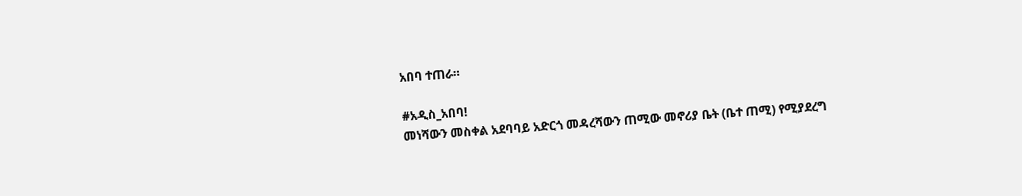አበባ ተጠራ።

#አዲስ_አበባ!
መነሻውን መስቀል አደባባይ አድርጎ መዳረሻውን ጠሚው መኖሪያ ቤት (ቤተ ጠሚ) የሚያደረግ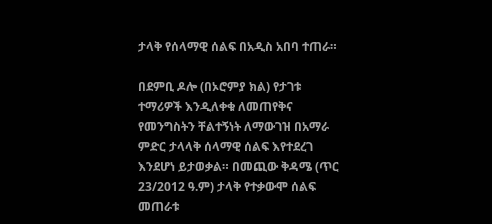ታላቅ የሰላማዊ ሰልፍ በአዲስ አበባ ተጠራ።

በደምቢ ዶሎ (በኦሮምያ ክል) የታገቱ ተማሪዎች እንዲለቀቁ ለመጠየቅና የመንግስትን ቸልተኝነት ለማውገዝ በአማራ ምድር ታላላቅ ሰላማዊ ሰልፍ እየተደረገ እንደሆነ ይታወቃል። በመጪው ቅዳሜ (ጥር 23/2012 ዓ.ም) ታላቅ የተቃውሞ ሰልፍ መጠራቱ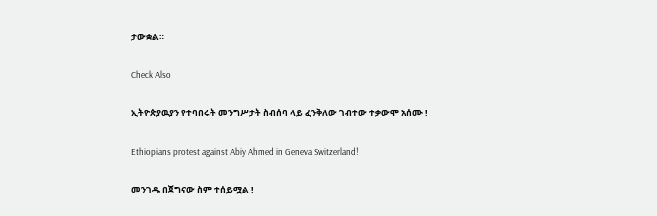ታውቋል።

Check Also

ኢትዮጵያዉያን የተባበሩት መንግሥታት ስብሰባ ላይ ፈንቅለው ገብተው ተቃውሞ አሰሙ !

Ethiopians protest against Abiy Ahmed in Geneva Switzerland!

መንገዱ በጀግናው ስም ተሰይሟል !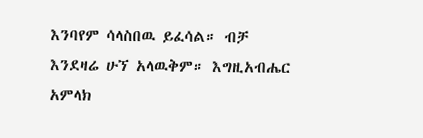እንባየም ሳላስበዉ ይፈሳል። ብቻ እንደዛሬ ሁኘ አላዉቅም። እግዚአብሔር አምላክ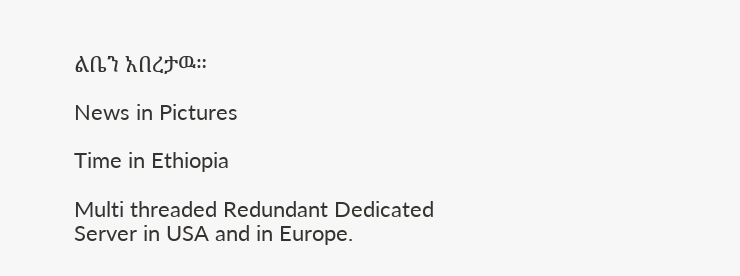ልቤን አበረታዉ።

News in Pictures

Time in Ethiopia

Multi threaded Redundant Dedicated Server in USA and in Europe.